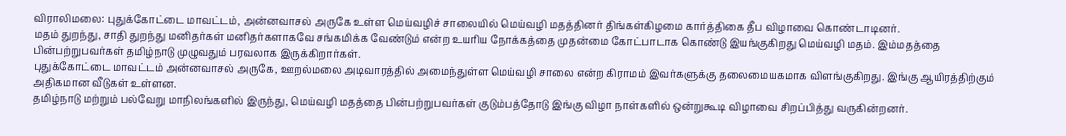விராலிமலை: புதுக்கோட்டை மாவட்டம், அன்னவாசல் அருகே உள்ள மெய்வழிச் சாலையில் மெய்வழி மதத்தினர் திங்கள்கிழமை கார்த்திகை தீப விழாவை கொண்டாடினர்.
மதம் துறந்து, சாதி துறந்து மனிதர்கள் மனிதர்களாகவே சங்கமிக்க வேண்டும் என்ற உயரிய நோக்கத்தை முதன்மை கோட்பாடாக கொண்டு இயங்குகிறது மெய்வழி மதம். இம்மதத்தை பின்பற்றுபவர்கள் தமிழ்நாடு முழுவதும் பரவலாக இருக்கிறார்கள்.
புதுக்கோட்டை மாவட்டம் அன்னவாசல் அருகே, ஊறல்மலை அடிவாரத்தில் அமைந்துள்ள மெய்வழி சாலை என்ற கிராமம் இவர்களுக்கு தலைமையகமாக விளங்குகிறது. இங்கு ஆயிரத்திற்கும் அதிகமான வீடுகள் உள்ளன.
தமிழ்நாடு மற்றும் பல்வேறு மாநிலங்களில் இருந்து, மெய்வழி மதத்தை பின்பற்றுபவர்கள் குடும்பத்தோடு இங்கு விழா நாள்களில் ஒன்றுகூடி விழாவை சிறப்பித்து வருகின்றனர்.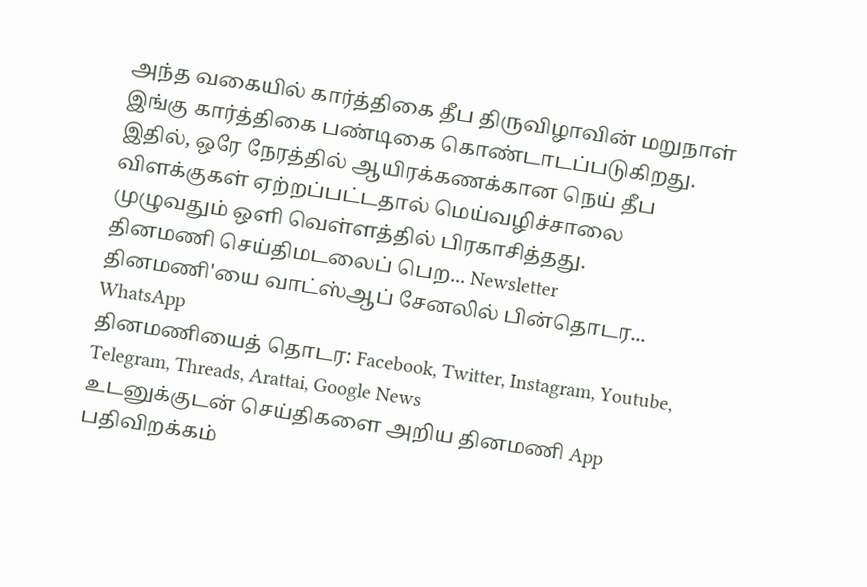அந்த வகையில் கார்த்திகை தீப திருவிழாவின் மறுநாள் இங்கு கார்த்திகை பண்டிகை கொண்டாடப்படுகிறது.
இதில், ஒரே நேரத்தில் ஆயிரக்கணக்கான நெய் தீப விளக்குகள் ஏற்றப்பட்டதால் மெய்வழிச்சாலை முழுவதும் ஒளி வெள்ளத்தில் பிரகாசித்தது.
தினமணி செய்திமடலைப் பெற... Newsletter
தினமணி'யை வாட்ஸ்ஆப் சேனலில் பின்தொடர... WhatsApp
தினமணியைத் தொடர: Facebook, Twitter, Instagram, Youtube, Telegram, Threads, Arattai, Google News
உடனுக்குடன் செய்திகளை அறிய தினமணி App பதிவிறக்கம்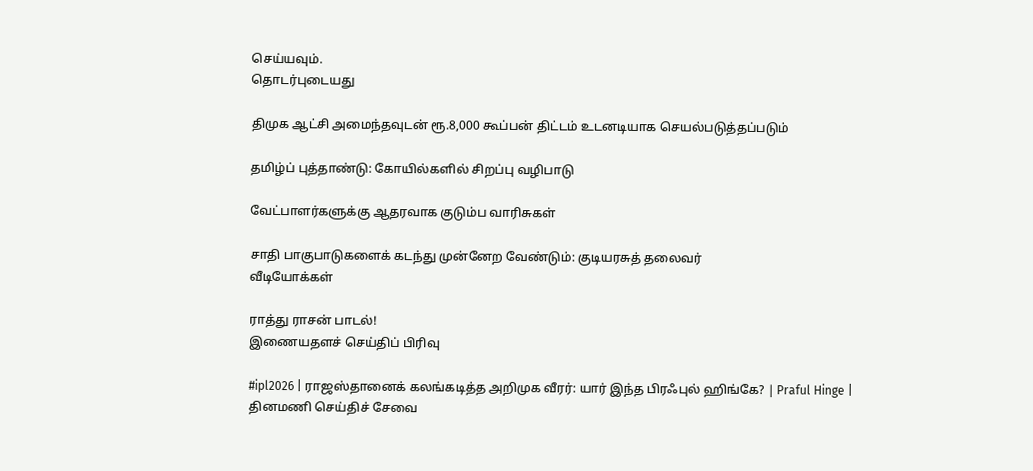செய்யவும்.
தொடர்புடையது

திமுக ஆட்சி அமைந்தவுடன் ரூ.8,000 கூப்பன் திட்டம் உடனடியாக செயல்படுத்தப்படும்

தமிழ்ப் புத்தாண்டு: கோயில்களில் சிறப்பு வழிபாடு

வேட்பாளர்களுக்கு ஆதரவாக குடும்ப வாரிசுகள்

சாதி பாகுபாடுகளைக் கடந்து முன்னேற வேண்டும்: குடியரசுத் தலைவர்
வீடியோக்கள்

ராத்து ராசன் பாடல்!
இணையதளச் செய்திப் பிரிவு

#ipl2026 | ராஜஸ்தானைக் கலங்கடித்த அறிமுக வீரர்: யார் இந்த பிரஃபுல் ஹிங்கே? | Praful Hinge |
தினமணி செய்திச் சேவை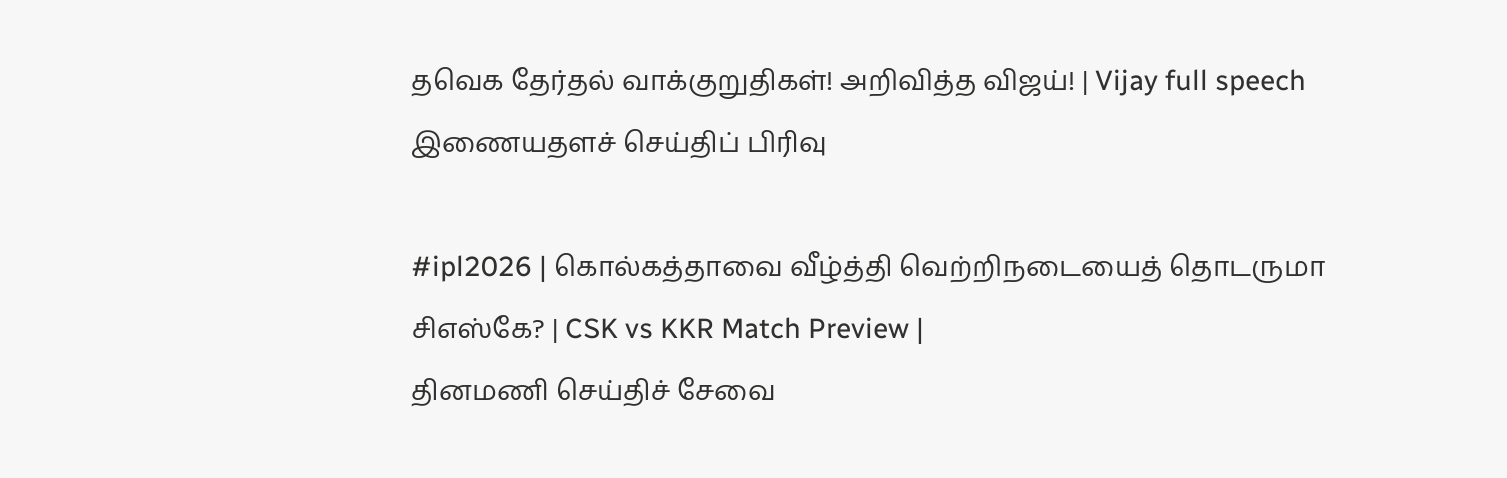தவெக தேர்தல் வாக்குறுதிகள்! அறிவித்த விஜய்! | Vijay full speech
இணையதளச் செய்திப் பிரிவு

#ipl2026 | கொல்கத்தாவை வீழ்த்தி வெற்றிநடையைத் தொடருமா சிஎஸ்கே? | CSK vs KKR Match Preview |
தினமணி செய்திச் சேவை